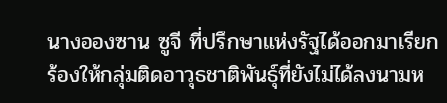นางอองซาน ซูจี ที่ปรึกษาแห่งรัฐได้ออกมาเรียกร้องให้กลุ่มติดอาวุธชาติพันธุ์ที่ยังไม่ได้ลงนามห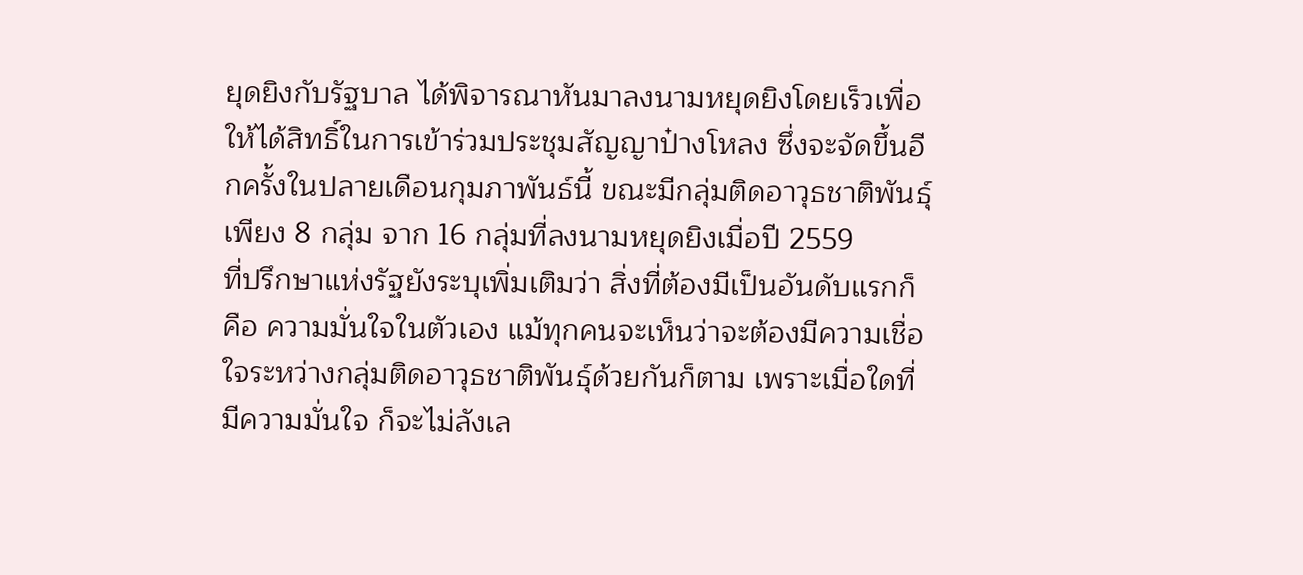ยุดยิงกับรัฐบาล ได้พิจารณาหันมาลงนามหยุดยิงโดยเร็วเพื่อให้ได้สิทธิ์ในการเข้าร่วมประชุมสัญญาป๋างโหลง ซึ่งจะจัดขึ้นอีกครั้งในปลายเดือนกุมภาพันธ์นี้ ขณะมีกลุ่มติดอาวุธชาติพันธุ์เพียง 8 กลุ่ม จาก 16 กลุ่มที่ลงนามหยุดยิงเมื่อปี 2559
ที่ปรึกษาแห่งรัฐยังระบุเพิ่มเติมว่า สิ่งที่ต้องมีเป็นอันดับแรกก็คือ ความมั่นใจในตัวเอง แม้ทุกคนจะเห็นว่าจะต้องมีความเชื่อใจระหว่างกลุ่มติดอาวุธชาติพันธุ์ด้วยกันก็ตาม เพราะเมื่อใดที่มีความมั่นใจ ก็จะไม่ลังเล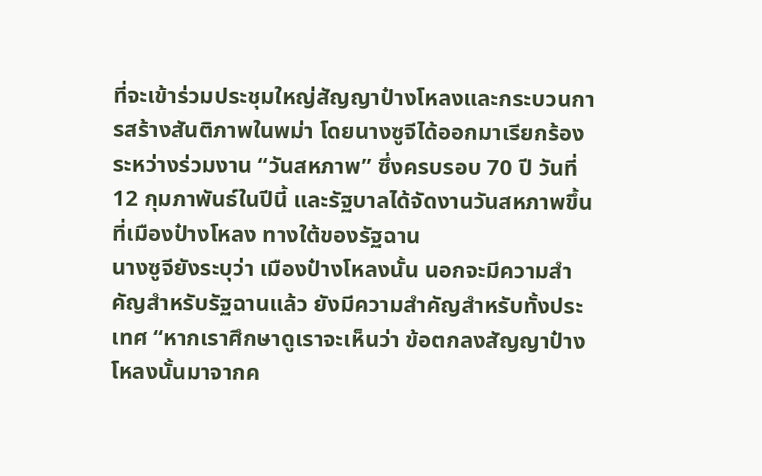ที่จะเข้าร่วมประชุมใหญ่สัญญาป๋างโหลงและกระบวนการสร้างสันติภาพในพม่า โดยนางซูจีได้ออกมาเรียกร้องระหว่างร่วมงาน “วันสหภาพ” ซึ่งครบรอบ 70 ปี วันที่ 12 กุมภาพันธ์ในปีนี้ และรัฐบาลได้จัดงานวันสหภาพขึ้นที่เมืองป๋างโหลง ทางใต้ของรัฐฉาน
นางซูจียังระบุว่า เมืองป๋างโหลงนั้น นอกจะมีความสำคัญสำหรับรัฐฉานแล้ว ยังมีความสำคัญสำหรับทั้งประเทศ “หากเราศึกษาดูเราจะเห็นว่า ข้อตกลงสัญญาป๋างโหลงนั้นมาจากค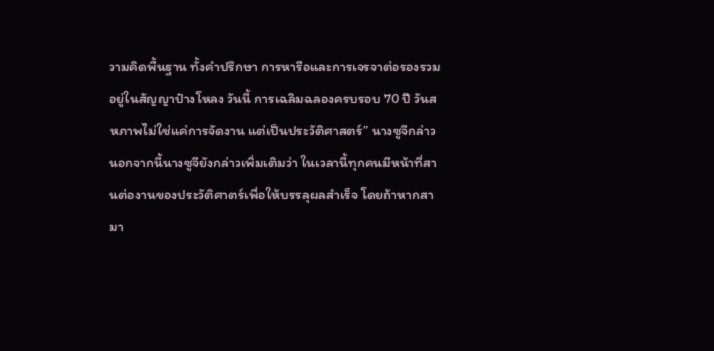วามคิดพื้นฐาน ทั้งคำปรึกษา การหารือและการเจรจาต่อรองรวมอยู่ในสัญญาป๋างโหลง วันนี้ การเฉลิมฉลองครบรอบ 70 ปี วันสหภาพไม่ใช่แค่การจัดงาน แต่เป็นประวัติศาสตร์” นางซูจีกล่าว
นอกจากนี้นางซูจียังกล่าวเพิ่มเติมว่า ในเวลานี้ทุกคนมีหน้าที่สานต่องานของประวัติศาตร์เพื่อให้บรรลุผลสำเร็จ โดยถ้าหากสามา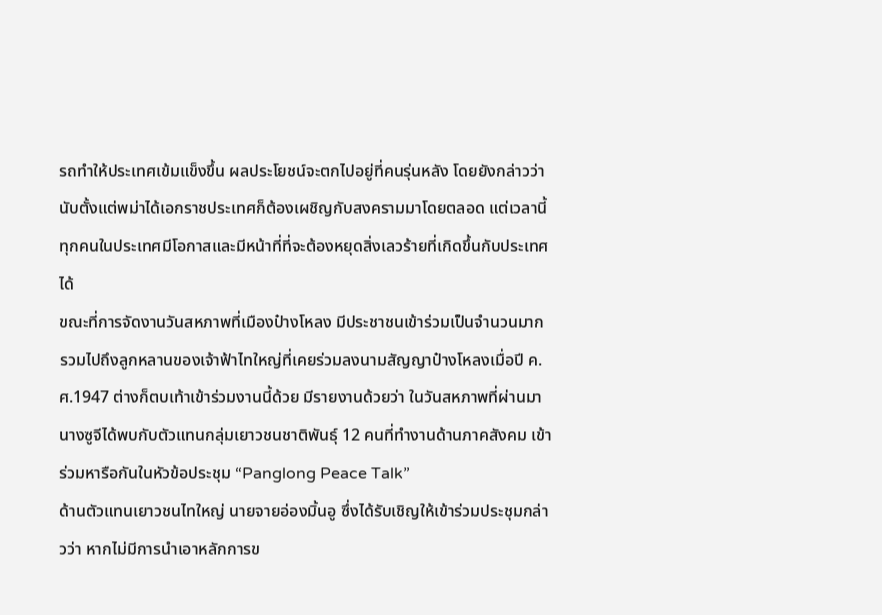รถทำให้ประเทศเข้มแข็งขึ้น ผลประโยชน์จะตกไปอยู่ที่คนรุ่นหลัง โดยยังกล่าวว่า นับตั้งแต่พม่าได้เอกราชประเทศก็ต้องเผชิญกับสงครามมาโดยตลอด แต่เวลานี้ทุกคนในประเทศมีโอกาสและมีหน้าที่ที่จะต้องหยุดสิ่งเลวร้ายที่เกิดขึ้นกับประเทศได้
ขณะที่การจัดงานวันสหภาพที่เมืองป๋างโหลง มีประชาชนเข้าร่วมเป็นจำนวนมาก รวมไปถึงลูกหลานของเจ้าฟ้าไทใหญ่ที่เคยร่วมลงนามสัญญาป๋างโหลงเมื่อปี ค.ศ.1947 ต่างก็ตบเท้าเข้าร่วมงานนี้ด้วย มีรายงานด้วยว่า ในวันสหภาพที่ผ่านมา นางซูจีได้พบกับตัวแทนกลุ่มเยาวชนชาติพันธุ์ 12 คนที่ทำงานด้านภาคสังคม เข้าร่วมหารือกันในหัวข้อประชุม “Panglong Peace Talk”
ด้านตัวแทนเยาวชนไทใหญ่ นายจายอ่องมิ้นอู ซึ่งได้รับเชิญให้เข้าร่วมประชุมกล่าวว่า หากไม่มีการนำเอาหลักการข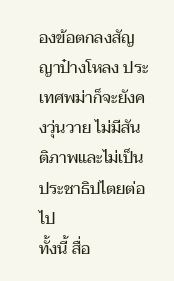องข้อตกลงสัญญาป๋างโหลง ประเทศพม่าก็จะยังคงวุ่นวาย ไม่มีสันติภาพและไม่เป็นประชาธิปไตยต่อไป
ทั้งนี้ สื่อ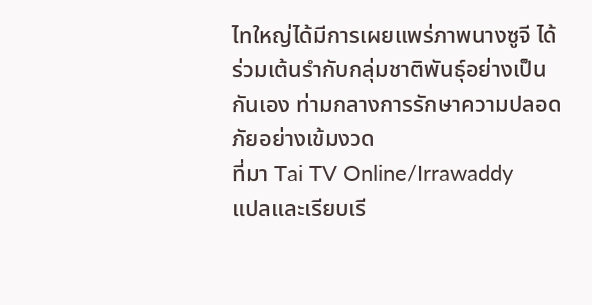ไทใหญ่ได้มีการเผยแพร่ภาพนางซูจี ได้ร่วมเต้นรำกับกลุ่มชาติพันธุ์อย่างเป็นกันเอง ท่ามกลางการรักษาความปลอดภัยอย่างเข้มงวด
ที่มา Tai TV Online/Irrawaddy
แปลและเรียบเรี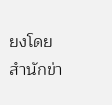ยงโดย สำนักข่า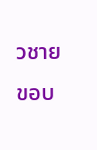วชายขอบ